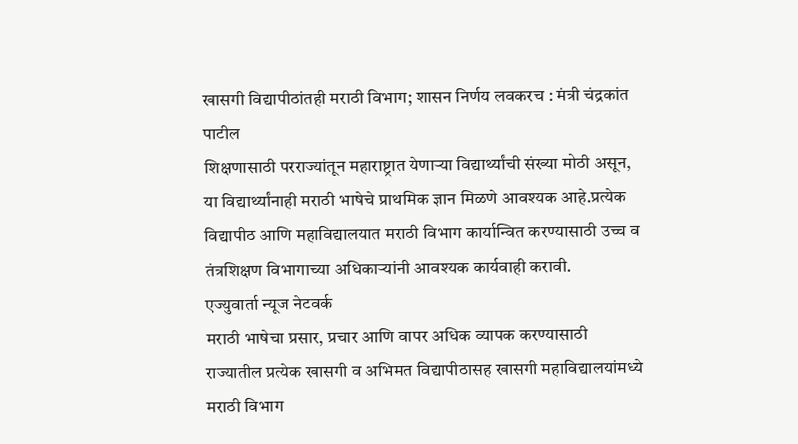खासगी विद्यापीठांतही मराठी विभाग; शासन निर्णय लवकरच : मंत्री चंद्रकांत पाटील
शिक्षणासाठी परराज्यांतून महाराष्ट्रात येणाऱ्या विद्यार्थ्यांची संख्या मोठी असून, या विद्यार्थ्यांनाही मराठी भाषेचे प्राथमिक ज्ञान मिळणे आवश्यक आहे.प्रत्येक विद्यापीठ आणि महाविद्यालयात मराठी विभाग कार्यान्वित करण्यासाठी उच्च व तंत्रशिक्षण विभागाच्या अधिकाऱ्यांनी आवश्यक कार्यवाही करावी.
एज्युवार्ता न्यूज नेटवर्क
मराठी भाषेचा प्रसार, प्रचार आणि वापर अधिक व्यापक करण्यासाठी राज्यातील प्रत्येक खासगी व अभिमत विद्यापीठासह खासगी महाविद्यालयांमध्ये मराठी विभाग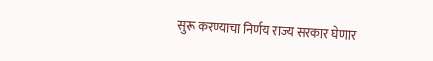सुरू करण्याचा निर्णय राज्य सरकार घेणार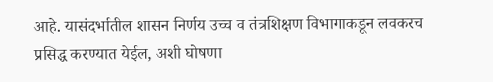आहे. यासंदर्भातील शासन निर्णय उच्च व तंत्रशिक्षण विभागाकडून लवकरच प्रसिद्ध करण्यात येईल, अशी घोषणा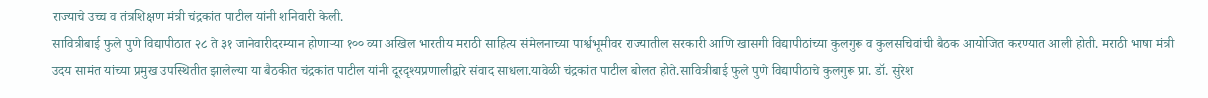राज्याचे उच्च व तंत्रशिक्षण मंत्री चंद्रकांत पाटील यांनी शनिवारी केली.
सावित्रीबाई फुले पुणे विद्यापीठात २८ ते ३१ जानेवारीदरम्यान होणाऱ्या १०० व्या अखिल भारतीय मराठी साहित्य संमेलनाच्या पार्श्वभूमीवर राज्यातील सरकारी आणि खासगी विद्यापीठांच्या कुलगुरू व कुलसचिवांची बैठक आयोजित करण्यात आली होती. मराठी भाषा मंत्री उदय सामंत यांच्या प्रमुख उपस्थितीत झालेल्या या बैठकीत चंद्रकांत पाटील यांनी दूरदृश्यप्रणालीद्वारे संवाद साधला.यावेळी चंद्रकांत पाटील बोलत होते.सावित्रीबाई फुले पुणे विद्यापीठाचे कुलगुरू प्रा. डॉ. सुरेश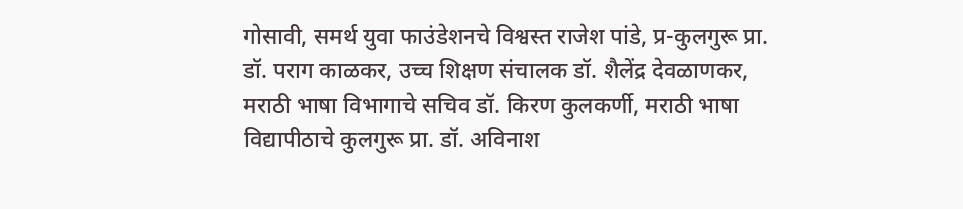गोसावी, समर्थ युवा फाउंडेशनचे विश्वस्त राजेश पांडे, प्र-कुलगुरू प्रा. डॉ. पराग काळकर, उच्च शिक्षण संचालक डॉ. शैलेंद्र देवळाणकर, मराठी भाषा विभागाचे सचिव डॉ. किरण कुलकर्णी, मराठी भाषा विद्यापीठाचे कुलगुरू प्रा. डॉ. अविनाश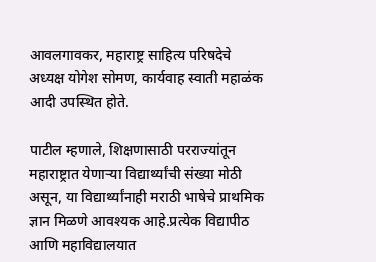आवलगावकर, महाराष्ट्र साहित्य परिषदेचे अध्यक्ष योगेश सोमण, कार्यवाह स्वाती महाळंक आदी उपस्थित होते.

पाटील म्हणाले, शिक्षणासाठी परराज्यांतून महाराष्ट्रात येणाऱ्या विद्यार्थ्यांची संख्या मोठी असून, या विद्यार्थ्यांनाही मराठी भाषेचे प्राथमिक ज्ञान मिळणे आवश्यक आहे.प्रत्येक विद्यापीठ आणि महाविद्यालयात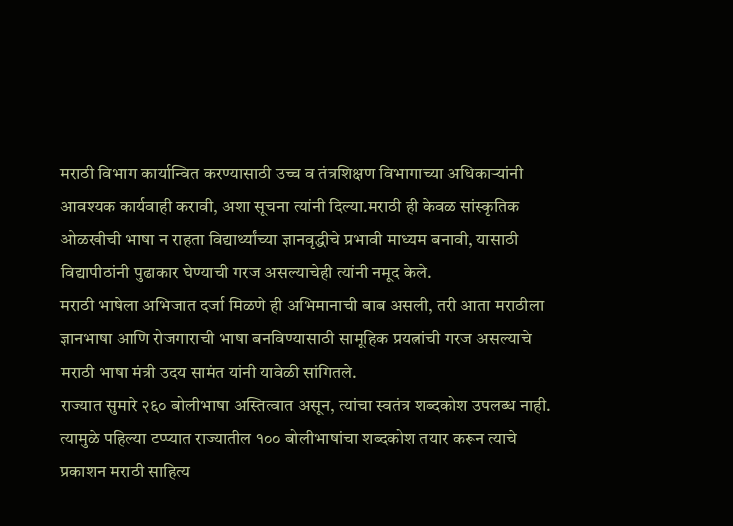मराठी विभाग कार्यान्वित करण्यासाठी उच्च व तंत्रशिक्षण विभागाच्या अधिकाऱ्यांनी आवश्यक कार्यवाही करावी, अशा सूचना त्यांनी दिल्या.मराठी ही केवळ सांस्कृतिक ओळखीची भाषा न राहता विद्यार्थ्यांच्या ज्ञानवृद्धीचे प्रभावी माध्यम बनावी, यासाठी विद्यापीठांनी पुढाकार घेण्याची गरज असल्याचेही त्यांनी नमूद केले.
मराठी भाषेला अभिजात दर्जा मिळणे ही अभिमानाची बाब असली, तरी आता मराठीला ज्ञानभाषा आणि रोजगाराची भाषा बनविण्यासाठी सामूहिक प्रयत्नांची गरज असल्याचे मराठी भाषा मंत्री उदय सामंत यांनी यावेळी सांगितले.
राज्यात सुमारे २६० बोलीभाषा अस्तित्वात असून, त्यांचा स्वतंत्र शब्दकोश उपलब्ध नाही. त्यामुळे पहिल्या टप्प्यात राज्यातील १०० बोलीभाषांचा शब्दकोश तयार करून त्याचे प्रकाशन मराठी साहित्य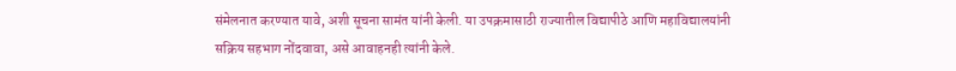संमेलनात करण्यात यावे, अशी सूचना सामंत यांनी केली. या उपक्रमासाठी राज्यातील विद्यापीठे आणि महाविद्यालयांनी सक्रिय सहभाग नोंदवावा, असे आवाहनही त्यांनी केले.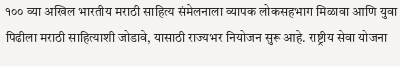१०० व्या अखिल भारतीय मराठी साहित्य संमेलनाला व्यापक लोकसहभाग मिळावा आणि युवा पिढीला मराठी साहित्याशी जोडावे, यासाठी राज्यभर नियोजन सुरू आहे. राष्ट्रीय सेवा योजना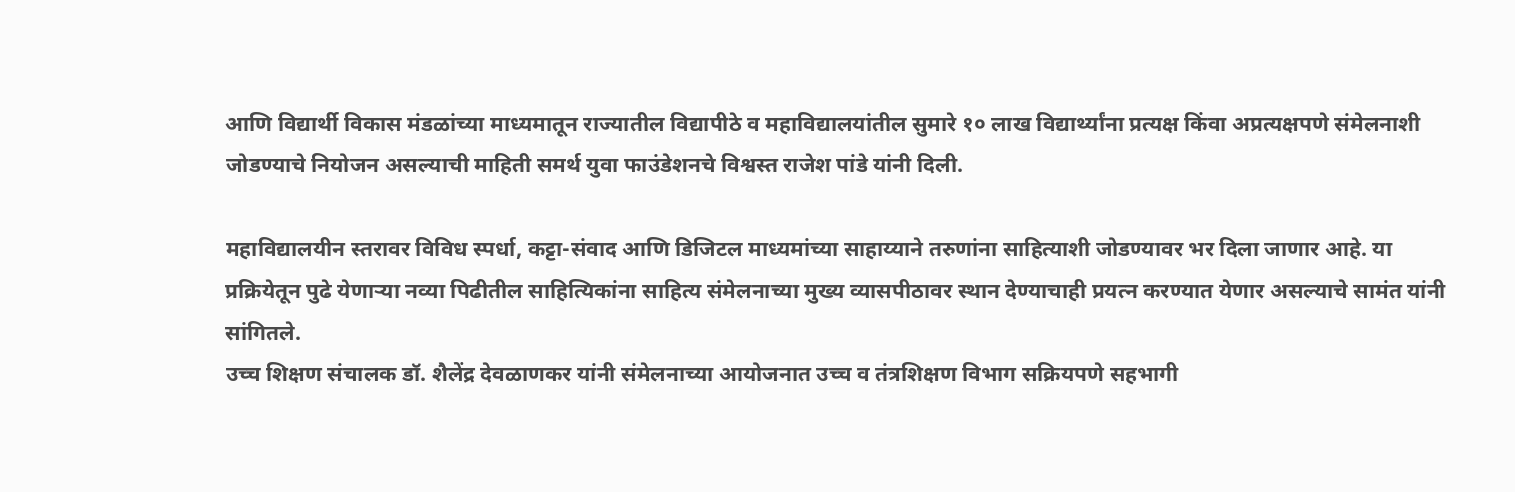आणि विद्यार्थी विकास मंडळांच्या माध्यमातून राज्यातील विद्यापीठे व महाविद्यालयांतील सुमारे १० लाख विद्यार्थ्यांना प्रत्यक्ष किंवा अप्रत्यक्षपणे संमेलनाशी जोडण्याचे नियोजन असल्याची माहिती समर्थ युवा फाउंडेशनचे विश्वस्त राजेश पांडे यांनी दिली.

महाविद्यालयीन स्तरावर विविध स्पर्धा, कट्टा-संवाद आणि डिजिटल माध्यमांच्या साहाय्याने तरुणांना साहित्याशी जोडण्यावर भर दिला जाणार आहे. या प्रक्रियेतून पुढे येणाऱ्या नव्या पिढीतील साहित्यिकांना साहित्य संमेलनाच्या मुख्य व्यासपीठावर स्थान देण्याचाही प्रयत्न करण्यात येणार असल्याचे सामंत यांनी सांगितले.
उच्च शिक्षण संचालक डॉ. शैलेंद्र देवळाणकर यांनी संमेलनाच्या आयोजनात उच्च व तंत्रशिक्षण विभाग सक्रियपणे सहभागी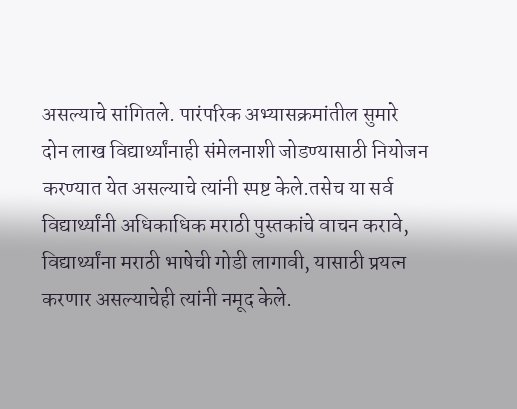असल्याचे सांगितले. पारंपरिक अभ्यासक्रमांतील सुमारे दोन लाख विद्यार्थ्यांनाही संमेलनाशी जोडण्यासाठी नियोजन करण्यात येत असल्याचे त्यांनी स्पष्ट केले.तसेच या सर्व विद्यार्थ्यांनी अधिकाधिक मराठी पुस्तकांचे वाचन करावे, विद्यार्थ्यांना मराठी भाषेची गोडी लागावी, यासाठी प्रयत्न करणार असल्याचेही त्यांनी नमूद केले.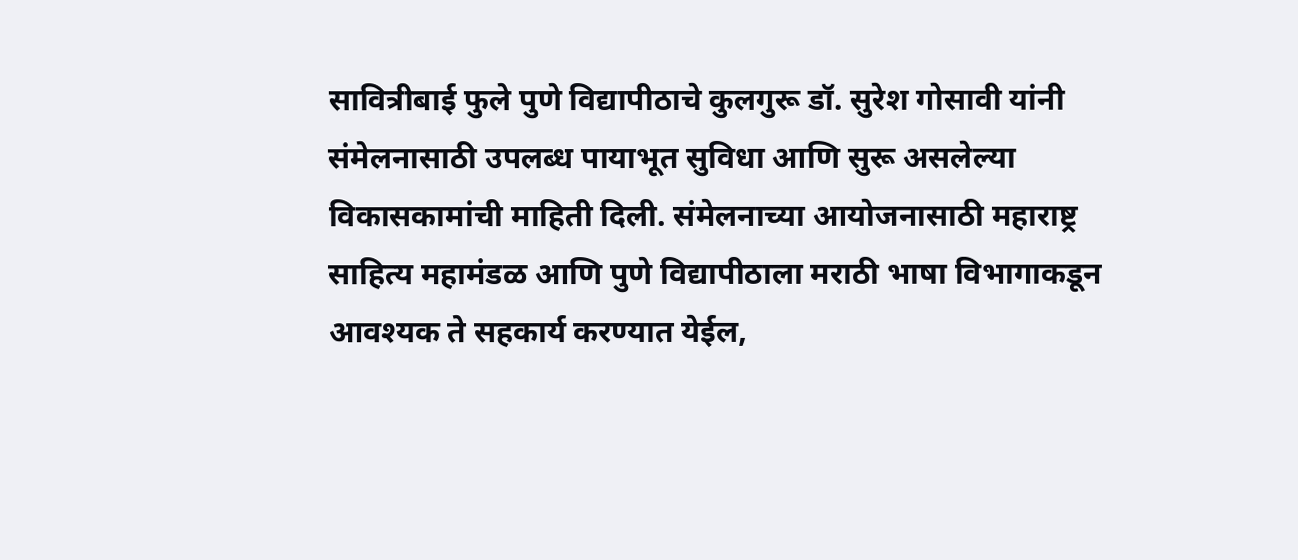सावित्रीबाई फुले पुणे विद्यापीठाचे कुलगुरू डॉ. सुरेश गोसावी यांनी संमेलनासाठी उपलब्ध पायाभूत सुविधा आणि सुरू असलेल्या विकासकामांची माहिती दिली. संमेलनाच्या आयोजनासाठी महाराष्ट्र साहित्य महामंडळ आणि पुणे विद्यापीठाला मराठी भाषा विभागाकडून आवश्यक ते सहकार्य करण्यात येईल,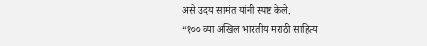असे उदय सामंत यांनी स्पष्ट केले.
“१०० व्या अखिल भारतीय मराठी साहित्य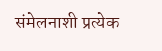संमेलनाशी प्रत्येक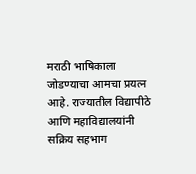मराठी भाषिकाला जोडण्याचा आमचा प्रयत्न आहे. राज्यातील विद्यापीठे आणि महाविद्यालयांनी सक्रिय सहभाग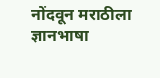नोंदवून मराठीला ज्ञानभाषा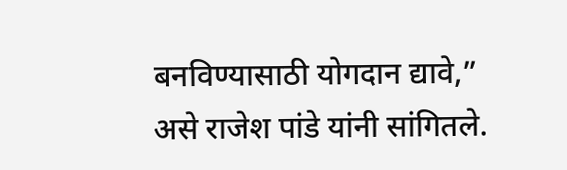बनविण्यासाठी योगदान द्यावे,” असे राजेश पांडे यांनी सांगितले.